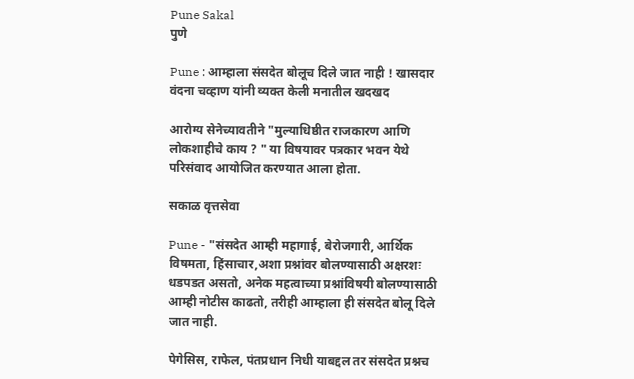Pune Sakal
पुणे

Pune : आम्हाला संसदेत बोलूच दिले जात नाही ! खासदार वंदना चव्हाण यांनी व्यक्त केली मनातील खदखद

आरोग्य सेनेच्यावतीने "मुल्याधिष्ठीत राजकारण आणि लोकशाहीचे काय ? " या विषयावर पत्रकार भवन येथे परिसंवाद आयोजित करण्यात आला होता.

सकाळ वृत्तसेवा

Pune - "संसदेत आम्ही महागाई, बेरोजगारी, आर्थिक विषमता, हिंसाचार,अशा प्रश्नांवर बोलण्यासाठी अक्षरशः धडपडत असतो, अनेक महत्वाच्या प्रश्नांविषयी बोलण्यासाठी आम्ही नोटीस काढतो, तरीही आम्हाला ही संसदेत बोलू दिले जात नाही.

पेगेसिस, राफेल, पंतप्रधान निधी याबद्दल तर संसदेत प्रश्नच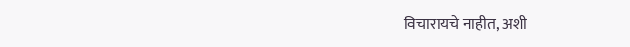विचारायचे नाहीत, अशी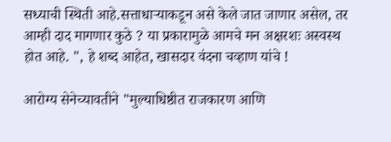सध्याची स्थिती आहे.सत्ताधाऱ्याकडून असे केले जात जाणार असेल, तर आम्ही दाद मागणार कुठे ? या प्रकारामुळे आमचे मन अक्षरशः अस्वस्थ होत आहे. ", हे शब्द आहेत, खासदार वंदना चव्हाण यांचे !

आरोग्य सेनेच्यावतीने "मुल्याधिष्ठीत राजकारण आणि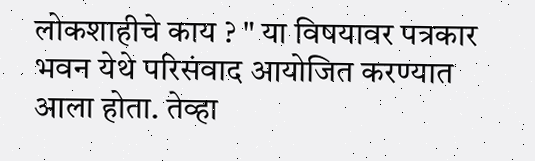लोकशाहीचे काय ? " या विषयावर पत्रकार भवन येथे परिसंवाद आयोजित करण्यात आला होता. तेव्हा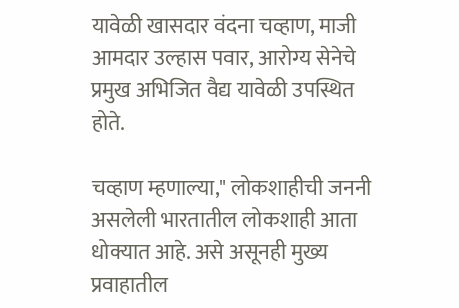यावेळी खासदार वंदना चव्हाण, माजी आमदार उल्हास पवार, आरोग्य सेनेचे प्रमुख अभिजित वैद्य यावेळी उपस्थित होते.

चव्हाण म्हणाल्या," लोकशाहीची जननी असलेली भारतातील लोकशाही आता धोक्यात आहे. असे असूनही मुख्य प्रवाहातील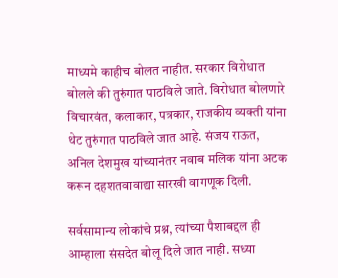माध्यमे काहीच बोलत नाहीत. सरकार विरोधात बोलले की तुरुंगात पाठविले जाते. विरोधात बोलणारे विचारवंत, कलाकार, पत्रकार, राजकीय व्यक्ती यांना थेट तुरुंगात पाठविले जात आहे. संजय राऊत, अनिल देशमुख यांच्यानंतर नवाब मलिक यांना अटक करून दहशतवावाद्या सारखी वागणूक दिली.

सर्वसामान्य लोकांचे प्रश्न, त्यांच्या पैशाबद्दल ही आम्हाला संसदेत बोलू दिले जात नाही. सध्या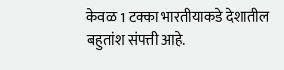केवळ 1 टक्का भारतीयाकडे देशातील बहुतांश संपत्ती आहे.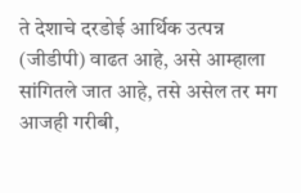ते देशाचे दरडोई आर्थिक उत्पन्न (जीडीपी) वाढत आहे, असे आम्हाला सांगितले जात आहे, तसे असेल तर मग आजही गरीबी,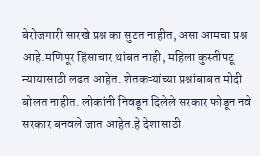बेरोजगारी सारखे प्रश्न का सुटत नाहीत, असा आमचा प्रश्न आहे.मणिपूर हिंसाचार थांबत नाही, महिला कुस्तीपटू न्यायासाठी लढत आहेत. शेतकऱ्यांच्या प्रश्नांबाबत मोदी बोलत नाहीत. लोकांनी निवडून दिलेले सरकार फोडून नवे सरकार बनवले जात आहेत.हे देशासाठी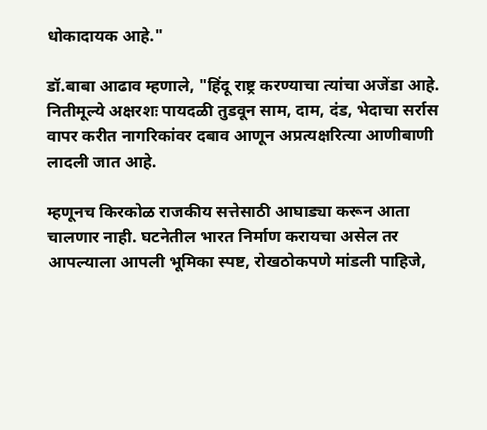धोकादायक आहे."

डॉ.बाबा आढाव म्हणाले, "हिंदू राष्ट्र करण्याचा त्यांचा अजेंडा आहे. नितीमूल्ये अक्षरशः पायदळी तुडवून साम, दाम, दंड, भेदाचा सर्रास वापर करीत नागरिकांवर दबाव आणून अप्रत्यक्षरित्या आणीबाणी लादली जात आहे.

म्हणूनच किरकोळ राजकीय सत्तेसाठी आघाड्या करून आता चालणार नाही. घटनेतील भारत निर्माण करायचा असेल तर आपल्याला आपली भूमिका स्पष्ट, रोखठोकपणे मांडली पाहिजे,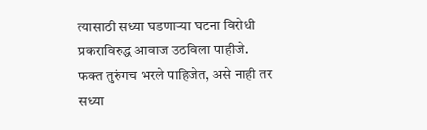त्यासाठी सध्या घडणाऱ्या घटना विरोधी प्रकराविरुद्ध आवाज उठविला पाहीजे. फक्त तुरुंगच भरले पाहिजेत, असे नाही तर सध्या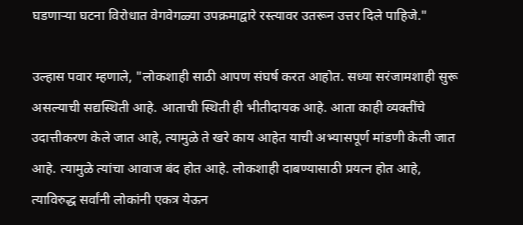घडणाऱ्या घटना विरोधात वेगवेगळ्या उपक्रमाद्वारे रस्त्यावर उतरून उत्तर दिले पाहिजे."

उल्हास पवार म्हणाले, "लोकशाही साठी आपण संघर्ष करत आहोत. सध्या सरंजामशाही सुरू असल्याची सद्यस्थिती आहे. आताची स्थिती ही भीतीदायक आहे. आता काही व्यक्तींचे उदात्तीकरण केले जात आहे, त्यामुळे ते खरे काय आहेत याची अभ्यासपूर्ण मांडणी केली जात आहे. त्यामुळे त्यांचा आवाज बंद होत आहे. लोकशाही दाबण्यासाठी प्रयत्न होत आहे, त्याविरुद्ध सर्वांनी लोकांनी एकत्र येऊन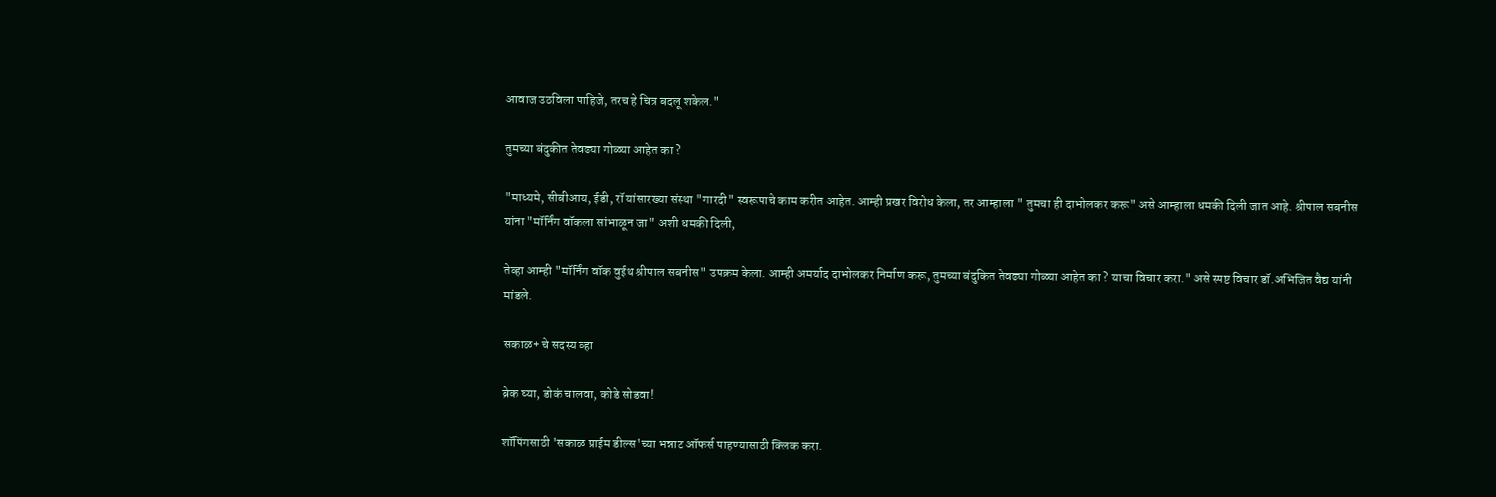आवाज उठविला पाहिजे, तरच हे चित्र बदलू शकेल."

तुमच्या बंदुकीत तेवढ्या गोळ्या आहेत का ?

"माध्यमे, सीबीआय, ईडी, रॉ यांसारख्या संस्था "गारदी" स्वरूपाचे काम करीत आहेत. आम्ही प्रखर विरोध केला, तर आम्हाला " तुमचा ही दाभोलकर करू" असे आम्हाला धमकी दिली जात आहे. श्रीपाल सबनीस यांना "मॉर्निंग वॉकला सांभाळून जा" अशी धमकी दिली,

तेव्हा आम्ही "मॉर्निंग वॉक वुईथ श्रीपाल सबनीस" उपक्रम केला. आम्ही अमर्याद दाभोलकर निर्माण करू, तुमच्या बंदुकित तेवढ्या गोळ्या आहेत का ? याचा विचार करा." असे स्पष्ट विचार डॉ.अभिजित वैद्य यांनी मांडले.

सकाळ+ चे सदस्य व्हा

ब्रेक घ्या, डोकं चालवा, कोडे सोडवा!

शॉपिंगसाठी 'सकाळ प्राईम डील्स'च्या भन्नाट ऑफर्स पाहण्यासाठी क्लिक करा.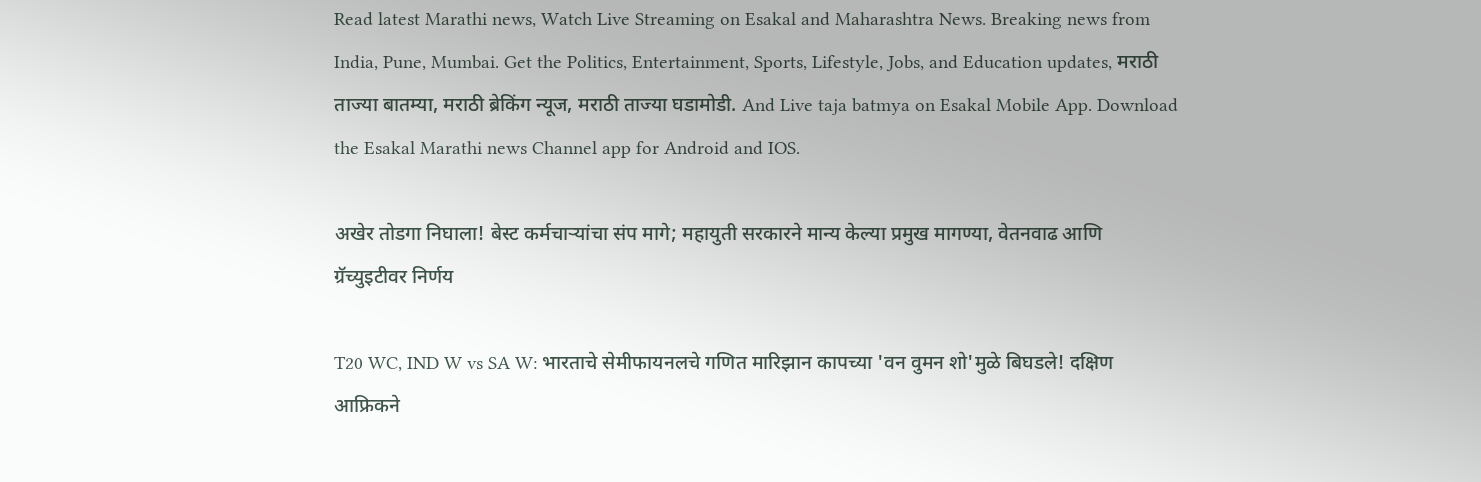Read latest Marathi news, Watch Live Streaming on Esakal and Maharashtra News. Breaking news from India, Pune, Mumbai. Get the Politics, Entertainment, Sports, Lifestyle, Jobs, and Education updates, मराठी ताज्या बातम्या, मराठी ब्रेकिंग न्यूज, मराठी ताज्या घडामोडी. And Live taja batmya on Esakal Mobile App. Download the Esakal Marathi news Channel app for Android and IOS.

अखेर तोडगा निघाला! बेस्ट कर्मचाऱ्यांचा संप मागे; महायुती सरकारने मान्य केल्या प्रमुख मागण्या, वेतनवाढ आणि ग्रॅच्युइटीवर निर्णय

T20 WC, IND W vs SA W: भारताचे सेमीफायनलचे गणित मारिझान कापच्या 'वन वुमन शो'मुळे बिघडले! दक्षिण आफ्रिकने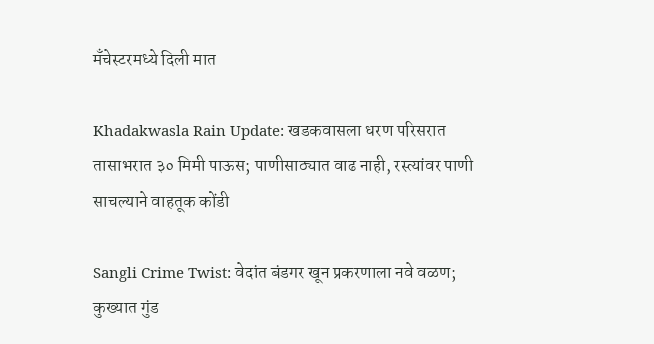मँचेस्टरमध्ये दिली मात

Khadakwasla Rain Update: खडकवासला धरण परिसरात तासाभरात ३० मिमी पाऊस; पाणीसाठ्यात वाढ नाही, रस्त्यांवर पाणी साचल्याने वाहतूक कोंडी

Sangli Crime Twist: वेदांत बंडगर खून प्रकरणाला नवे वळण; कुख्यात गुंड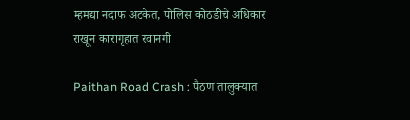म्हमद्या नदाफ अटकेत, पोलिस कोठडीचे अधिकार राखून कारागृहात रवानगी

Paithan Road Crash : पैठण तालुक्यात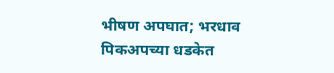भीषण अपघात; भरधाव पिकअपच्या धडकेत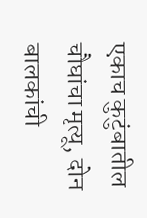एकाच कुटुंबातील चौघांचा मृत्यू, दोन बालकांची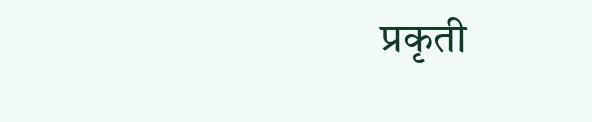प्रकृती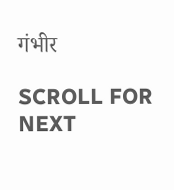गंभीर

SCROLL FOR NEXT